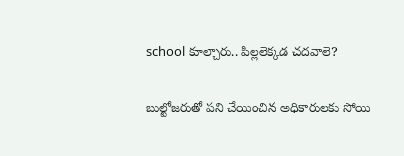school కూల్చారు.. పిల్లలెక్కడ చదవాలె?

బుల్టోజరుతో పని చేయించిన అధికారులకు సోయి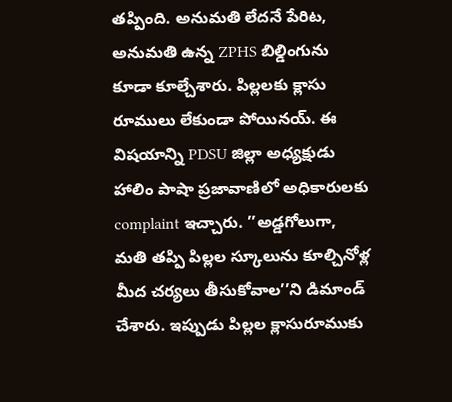తప్పింది. అనుమతి లేదనే పేరిట, అనుమతి ఉన్న ZPHS బిల్డింగును కూడా కూల్చేశారు. పిల్లలకు క్లాసు రూములు లేకుండా పోయినయ్. ఈ విషయాన్ని PDSU జిల్లా అధ్యక్షుడు హాలిం పాషా ప్రజావాణిలో అధికారులకు complaint ఇచ్చారు. ’’అడ్డగోలుగా, మతి తప్పి పిల్లల స్కూలును కూల్చినోళ్ల మీద చర్యలు తీసుకోవాల’’ని డిమాండ్ చేశారు. ఇప్పుడు పిల్లల క్లాసురూముకు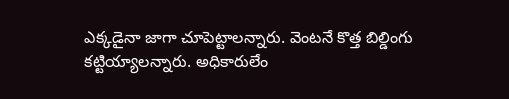ఎక్కడైనా జాగా చూపెట్టాలన్నారు. వెంటనే కొత్త బిల్డింగు కట్టియ్యాలన్నారు. అధికారులేం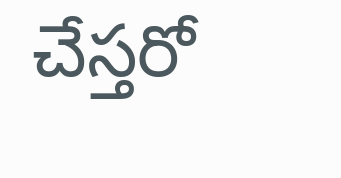చేస్తరో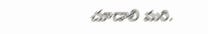చూడాలి మరి.